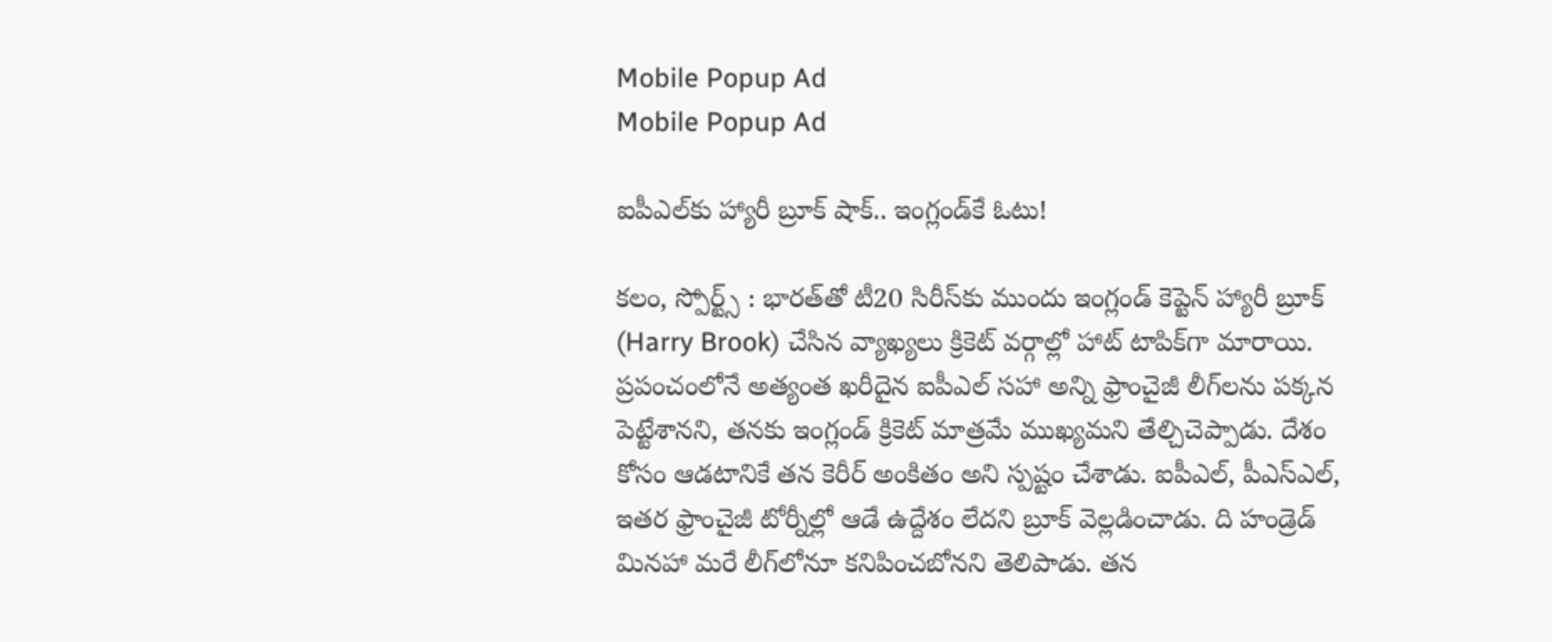Mobile Popup Ad
Mobile Popup Ad

ఐపీఎల్‌కు హ్యారీ బ్రూక్ షాక్.. ఇంగ్లండ్‌కే ఓటు!

కలం, స్పోర్ట్స్ : భారత్‌తో టీ20 సిరీస్‌కు ముందు ఇంగ్లండ్ కెప్టెన్ హ్యారీ బ్రూక్ (Harry Brook) చేసిన వ్యాఖ్యలు క్రికెట్ వర్గాల్లో హాట్ టాపిక్‌గా మారాయి. ప్రపంచంలోనే అత్యంత ఖరీదైన ఐపీఎల్ సహా అన్ని ఫ్రాంచైజీ లీగ్‌లను పక్కన పెట్టేశానని, తనకు ఇంగ్లండ్ క్రికెట్ మాత్రమే ముఖ్యమని తేల్చిచెప్పాడు. దేశం కోసం ఆడటానికే తన కెరీర్ అంకితం అని స్పష్టం చేశాడు. ఐపీఎల్, పీఎస్‌ఎల్, ఇతర ఫ్రాంచైజీ టోర్నీల్లో ఆడే ఉద్దేశం లేదని బ్రూక్ వెల్లడించాడు. ది హండ్రెడ్ మినహా మరే లీగ్‌లోనూ కనిపించబోనని తెలిపాడు. తన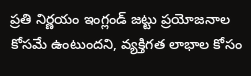ప్రతి నిర్ణయం ఇంగ్లండ్ జట్టు ప్రయోజనాల కోసమే ఉంటుందని, వ్యక్తిగత లాభాల కోసం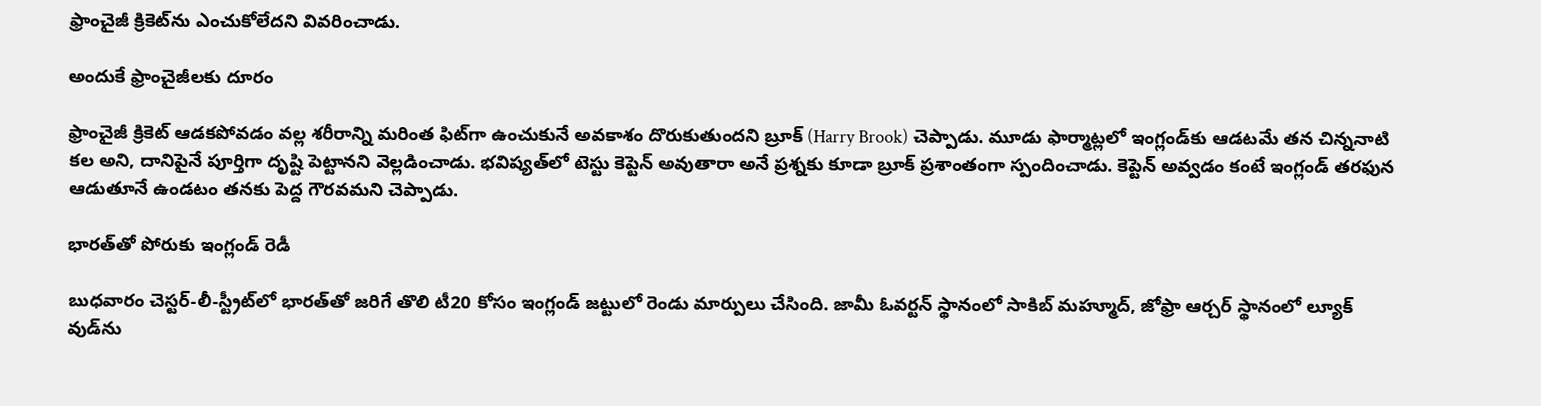ఫ్రాంచైజీ క్రికెట్‌ను ఎంచుకోలేదని వివరించాడు.

అందుకే ఫ్రాంచైజీలకు దూరం

ఫ్రాంచైజీ క్రికెట్ ఆడకపోవడం వల్ల శరీరాన్ని మరింత ఫిట్‌గా ఉంచుకునే అవకాశం దొరుకుతుందని బ్రూక్ (Harry Brook) చెప్పాడు. మూడు ఫార్మాట్లలో ఇంగ్లండ్‌కు ఆడటమే తన చిన్ననాటి కల అని, దానిపైనే పూర్తిగా దృష్టి పెట్టానని వెల్లడించాడు. భవిష్యత్‌లో టెస్టు కెప్టెన్ అవుతారా అనే ప్రశ్నకు కూడా బ్రూక్ ప్రశాంతంగా స్పందించాడు. కెప్టెన్ అవ్వడం కంటే ఇంగ్లండ్ తరఫున ఆడుతూనే ఉండటం తనకు పెద్ద గౌరవమని చెప్పాడు.

భారత్‌తో పోరుకు ఇంగ్లండ్ రెడీ

బుధవారం చెస్టర్-లీ-స్ట్రీట్‌లో భారత్‌తో జరిగే తొలి టీ20 కోసం ఇంగ్లండ్ జట్టులో రెండు మార్పులు చేసింది. జామీ ఓవర్టన్ స్థానంలో సాకిబ్ మహ్మూద్, జోఫ్రా ఆర్చర్ స్థానంలో ల్యూక్ వుడ్‌ను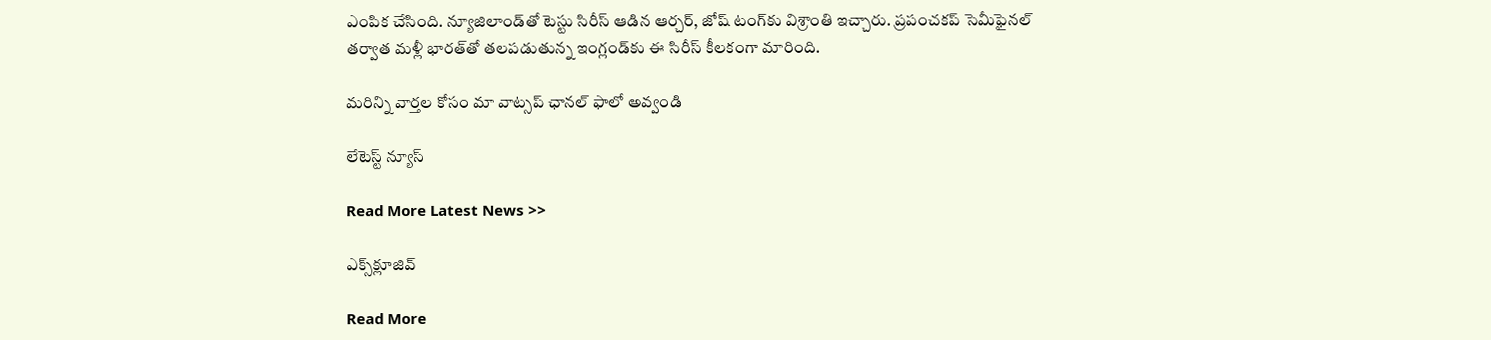ఎంపిక చేసింది. న్యూజిలాండ్‌తో టెస్టు సిరీస్ ఆడిన ఆర్చర్, జోష్ టంగ్‌కు విశ్రాంతి ఇచ్చారు. ప్రపంచకప్ సెమీఫైనల్ తర్వాత మళ్లీ భారత్‌తో తలపడుతున్న ఇంగ్లండ్‌కు ఈ సిరీస్ కీలకంగా మారింది.

మ‌రిన్ని వార్త‌ల కోసం మా వాట్స‌ప్ ఛాన‌ల్ ఫాలో అవ్వండి

లేటెస్ట్ న్యూస్‌

Read More Latest News >>

ఎక్స్‌క్లూజివ్‌

Read More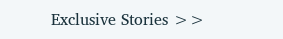Exclusive Stories >>